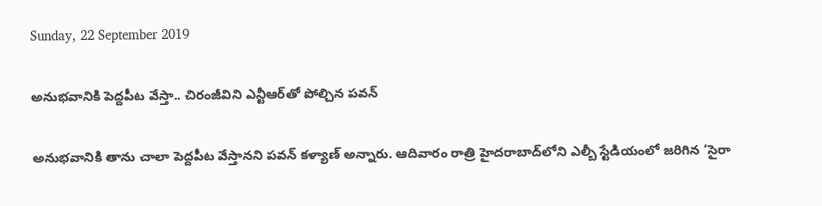Sunday, 22 September 2019

అనుభవానికి పెద్దపీట వేస్తా.. చిరంజీవిని ఎన్టీఆర్‌తో పోల్చిన పవన్

అనుభవానికి తాను చాలా పెద్దపీట వేస్తానని పవన్ కళ్యాణ్ అన్నారు. ఆదివారం రాత్రి హైదరాబాద్‌లోని ఎల్బీ స్టేడియంలో జరిగిన ‘సైరా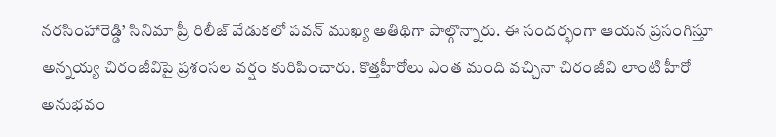నరసింహారెడ్డి’ సినిమా ప్రీ రిలీజ్ వేడుకలో పవన్ ముఖ్య అతిథిగా పాల్గొన్నారు. ఈ సందర్భంగా ఆయన ప్రసంగిస్తూ అన్నయ్య చిరంజీవిపై ప్రశంసల వర్షం కురిపించారు. కొత్తహీరోలు ఎంత మంది వచ్చినా చిరంజీవి లాంటి హీరో అనుభవం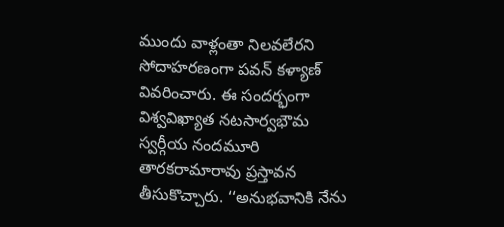ముందు వాళ్లంతా నిలవలేరని సోదాహరణంగా పవన్ కళ్యాణ్ వివరించారు. ఈ సందర్భంగా విశ్వవిఖ్యాత నటసార్వభౌమ స్వర్గీయ నందమూరి తారకరామారావు ప్రస్తావన తీసుకొచ్చారు. ‘‘అనుభవానికి నేను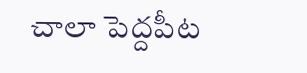చాలా పెద్దపీట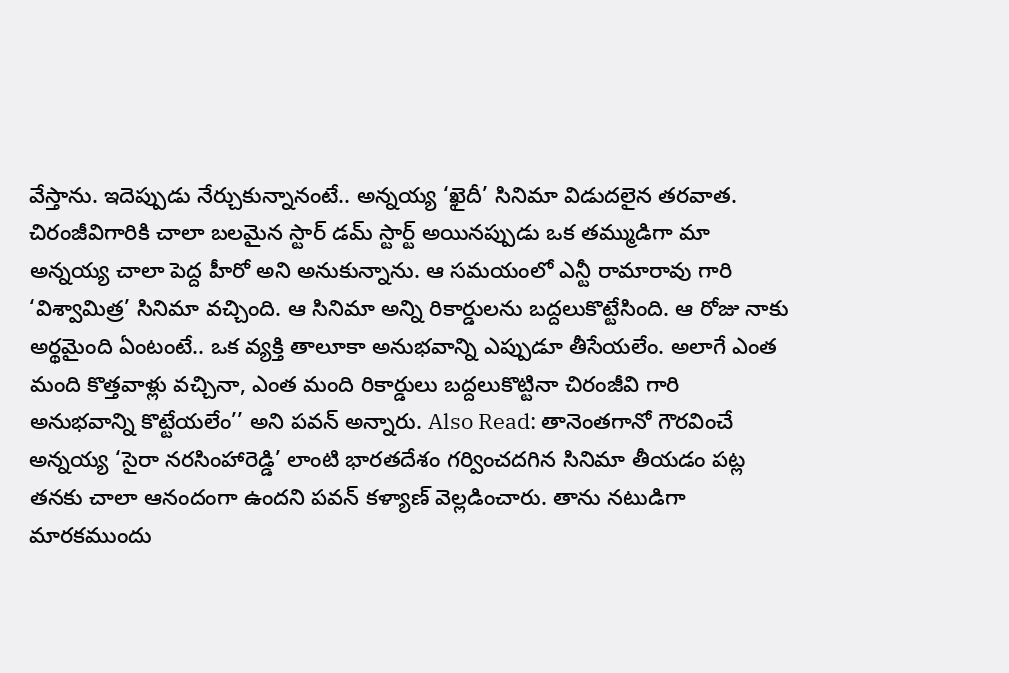వేస్తాను. ఇదెప్పుడు నేర్చుకున్నానంటే.. అన్నయ్య ‘ఖైదీ’ సినిమా విడుదలైన తరవాత. చిరంజీవిగారికి చాలా బలమైన స్టార్ డమ్ స్టార్ట్ అయినప్పుడు ఒక తమ్ముడిగా మా అన్నయ్య చాలా పెద్ద హీరో అని అనుకున్నాను. ఆ సమయంలో ఎన్టీ రామారావు గారి ‘విశ్వామిత్ర’ సినిమా వచ్చింది. ఆ సినిమా అన్ని రికార్డులను బద్దలుకొట్టేసింది. ఆ రోజు నాకు అర్థమైంది ఏంటంటే.. ఒక వ్యక్తి తాలూకా అనుభవాన్ని ఎప్పుడూ తీసేయలేం. అలాగే ఎంత మంది కొత్తవాళ్లు వచ్చినా, ఎంత మంది రికార్డులు బద్దలుకొట్టినా చిరంజీవి గారి అనుభవాన్ని కొట్టేయలేం’’ అని పవన్ అన్నారు. Also Read: తానెంతగానో గౌరవించే అన్నయ్య ‘సైరా నరసింహారెడ్డి’ లాంటి భారతదేశం గర్వించదగిన సినిమా తీయడం పట్ల తనకు చాలా ఆనందంగా ఉందని పవన్ కళ్యాణ్ వెల్లడించారు. తాను నటుడిగా మారకముందు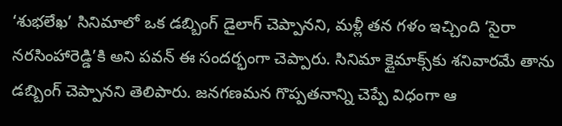‘శుభలేఖ’ సినిమాలో ఒక డబ్బింగ్ డైలాగ్ చెప్పానని, మళ్లీ తన గళం ఇచ్చింది ‘సైరా నరసింహారెడ్డి’కి అని పవన్ ఈ సందర్భంగా చెప్పారు. సినిమా క్లైమాక్స్‌‌కు శనివారమే తాను డబ్బింగ్ చెప్పానని తెలిపారు. జనగణమన గొప్పతనాన్ని చెప్పే విధంగా ఆ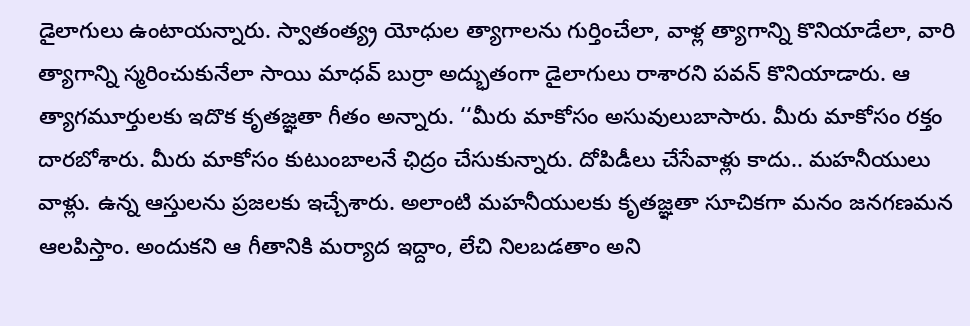డైలాగులు ఉంటాయన్నారు. స్వాతంత్య్ర యోధుల త్యాగాలను గుర్తించేలా, వాళ్ల త్యాగాన్ని కొనియాడేలా, వారి త్యాగాన్ని స్మరించుకునేలా సాయి మాధవ్ బుర్రా అద్భుతంగా డైలాగులు రాశారని పవన్ కొనియాడారు. ఆ త్యాగమూర్తులకు ఇదొక కృతజ్ఞతా గీతం అన్నారు. ‘‘మీరు మాకోసం అసువులుబాసారు. మీరు మాకోసం రక్తం దారబోశారు. మీరు మాకోసం కుటుంబాలనే ఛిద్రం చేసుకున్నారు. దోపిడీలు చేసేవాళ్లు కాదు.. మహనీయులు వాళ్లు. ఉన్న ఆస్తులను ప్రజలకు ఇచ్చేశారు. అలాంటి మహనీయులకు కృతజ్ఞతా సూచికగా మనం జనగణమన ఆలపిస్తాం. అందుకని ఆ గీతానికి మర్యాద ఇద్దాం, లేచి నిలబడతాం అని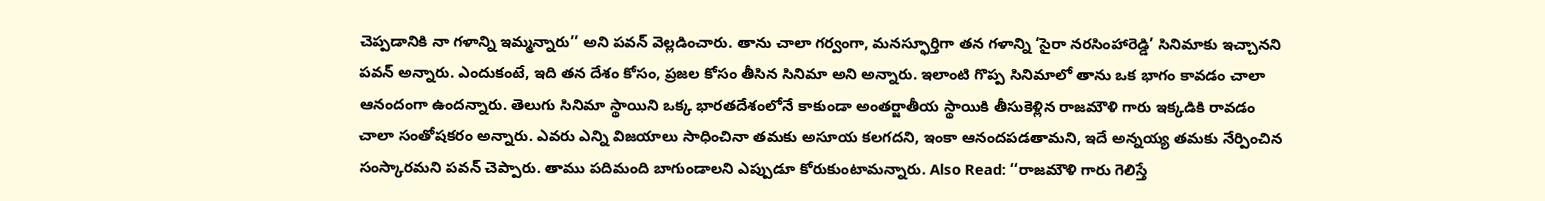చెప్పడానికి నా గళాన్ని ఇమ్మన్నారు’’ అని పవన్ వెల్లడించారు. తాను చాలా గర్వంగా, మనస్ఫూర్తిగా తన గళాన్ని ‘సైరా నరసింహారెడ్డి’ సినిమాకు ఇచ్చానని పవన్ అన్నారు. ఎందుకంటే, ఇది తన దేశం కోసం, ప్రజల కోసం తీసిన సినిమా అని అన్నారు. ఇలాంటి గొప్ప సినిమాలో తాను ఒక భాగం కావడం చాలా ఆనందంగా ఉందన్నారు. తెలుగు సినిమా స్థాయిని ఒక్క భారతదేశంలోనే కాకుండా అంతర్జాతీయ స్థాయికి తీసుకెళ్లిన రాజమౌళి గారు ఇక్కడికి రావడం చాలా సంతోషకరం అన్నారు. ఎవరు ఎన్ని విజయాలు సాధించినా తమకు అసూయ కలగదని, ఇంకా ఆనందపడతామని, ఇదే అన్నయ్య తమకు నేర్పించిన సంస్కారమని పవన్ చెప్పారు. తాము పదిమంది బాగుండాలని ఎప్పుడూ కోరుకుంటామన్నారు. Also Read: ‘‘రాజమౌళి గారు గెలిస్తే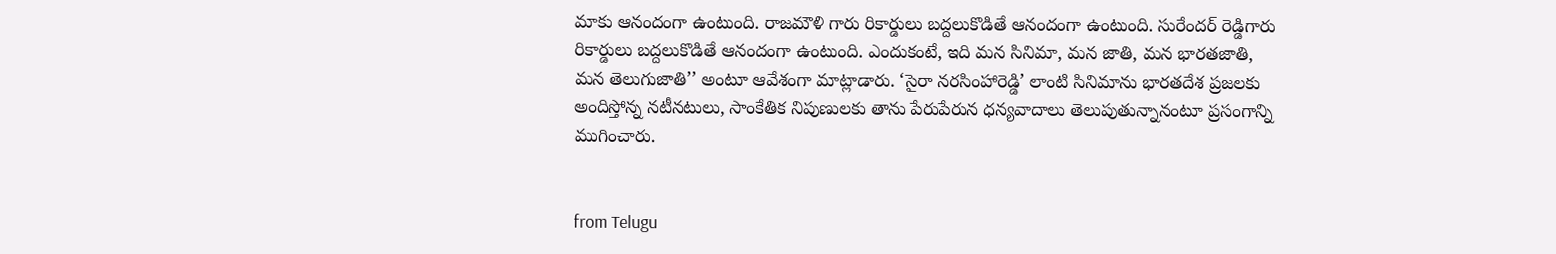మాకు ఆనందంగా ఉంటుంది. రాజమౌళి గారు రికార్డులు బద్దలుకొడితే ఆనందంగా ఉంటుంది. సురేందర్ రెడ్డిగారు రికార్డులు బద్దలుకొడితే ఆనందంగా ఉంటుంది. ఎందుకంటే, ఇది మన సినిమా, మన జాతి, మన భారతజాతి, మన తెలుగుజాతి’’ అంటూ ఆవేశంగా మాట్లాడారు. ‘సైరా నరసింహారెడ్డి’ లాంటి సినిమాను భారతదేశ ప్రజలకు అందిస్తోన్న నటీనటులు, సాంకేతిక నిపుణులకు తాను పేరుపేరున ధన్యవాదాలు తెలుపుతున్నానంటూ ప్రసంగాన్ని ముగించారు.


from Telugu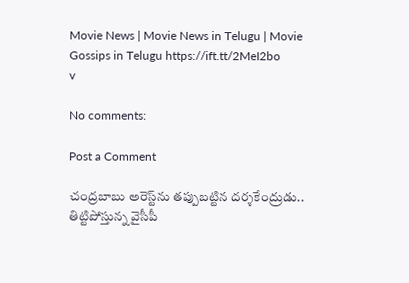Movie News | Movie News in Telugu | Movie Gossips in Telugu https://ift.tt/2MeI2bo
v

No comments:

Post a Comment

చంద్రబాబు అరెస్ట్‌ను తప్పుబట్టిన దర్శకేంద్రుడు.. తిట్టిపోస్తున్న వైసీపీ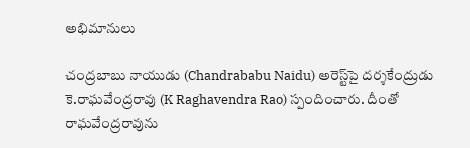అభిమానులు

చంద్రబాబు నాయుడు (Chandrababu Naidu) అరెస్ట్‌పై దర్శకేంద్రుడు కె.రాఘవేంద్రరావు (K Raghavendra Rao) స్పందించారు. దీంతో రాఘవేంద్రరావును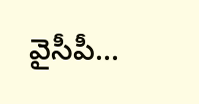వైసీపీ...